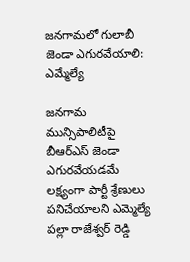జనగామలో గులాబీ జెండా ఎగురవేయాలి: ఎమ్మేల్యే

జనగామ మున్సిపాలిటీపై బీఆర్ఎస్ జెండా ఎగురవేయడమే లక్ష్యంగా పార్టీ శ్రేణులు పనిచేయాలని ఎమ్మెల్యే పల్లా రాజేశ్వర్ రెడ్డి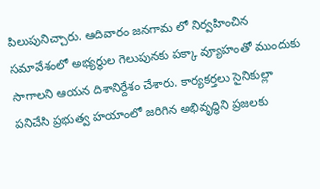పిలుపునిచ్చారు. ఆదివారం జనగామ లో నిర్వహించిన సమావేశంలో అభ్యర్థుల గెలుపునకు పక్కా వ్యూహంతో ముందుకు సాగాలని ఆయన దిశానిర్దేశం చేశారు. కార్యకర్తలు సైనికుల్లా పనిచేసి ప్రభుత్వ హయాంలో జరిగిన అభివృద్ధిని ప్రజలకు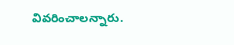వివరించాలన్నారు.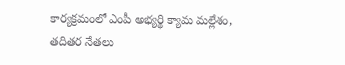కార్యక్రమంలో ఎంపీ అభ్యర్థి క్యామ మల్లేశం, తదితర నేతలు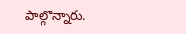పాల్గొన్నారు.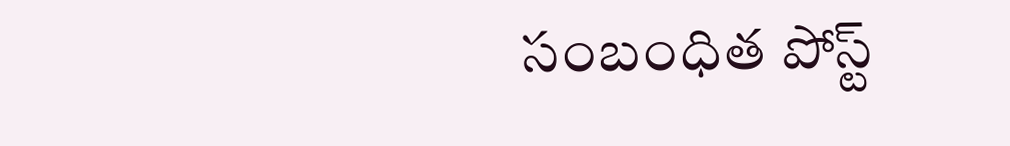సంబంధిత పోస్ట్